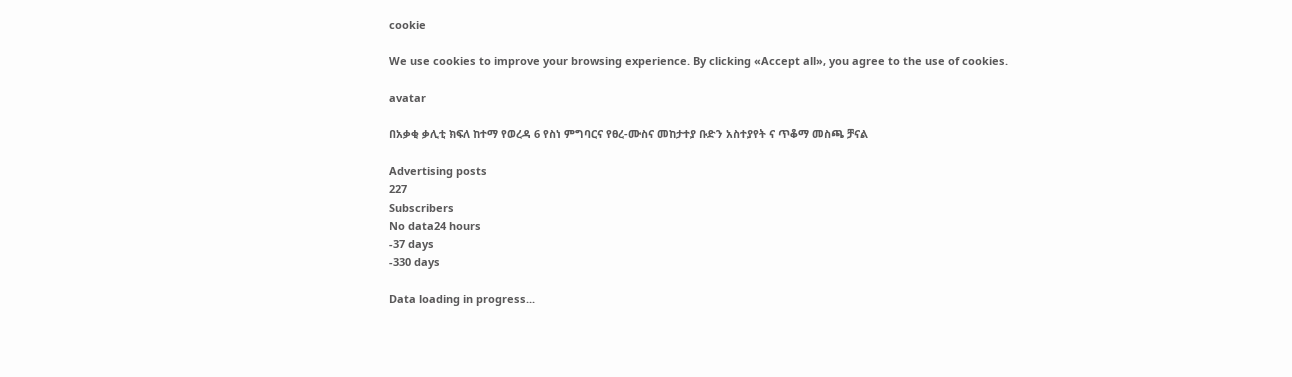cookie

We use cookies to improve your browsing experience. By clicking «Accept all», you agree to the use of cookies.

avatar

በአቃቂ ቃሊቲ ክፍለ ከተማ የወረዳ 6 የስነ ምግባርና የፀረ-ሙስና መከታተያ ቡድን አስተያየት ና ጥቆማ መስጫ ቻናል

Advertising posts
227
Subscribers
No data24 hours
-37 days
-330 days

Data loading in progress...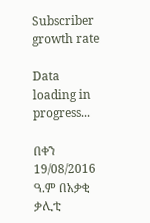Subscriber growth rate

Data loading in progress...

በቀን 19/08/2016 ዓ.ም በአቃቂ ቃሊቲ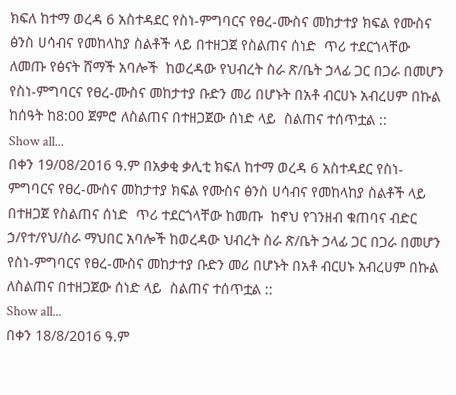ክፍለ ከተማ ወረዳ 6 አስተዳደር የስነ-ምግባርና የፀረ-ሙስና መከታተያ ክፍል የሙስና ፅንስ ሀሳብና የመከላከያ ስልቶች ላይ በተዘጋጀ የስልጠና ሰነድ  ጥሪ ተደርጎላቸው ለመጡ የፅናት ሸማች አባሎች  ከወረዳው የህብረት ስራ ጽ/ቤት ኃላፊ ጋር በጋራ በመሆን የስነ-ምግባርና የፀረ-ሙስና መከታተያ ቡድን መሪ በሆኑት በአቶ ብርሀኑ አብረሀም በኩል ከሰዓት ከ8:00 ጀምሮ ለስልጠና በተዘጋጀው ሰነድ ላይ  ስልጠና ተሰጥቷል ::
Show all...
በቀን 19/08/2016 ዓ.ም በአቃቂ ቃሊቲ ክፍለ ከተማ ወረዳ 6 አስተዳደር የስነ-ምግባርና የፀረ-ሙስና መከታተያ ክፍል የሙስና ፅንስ ሀሳብና የመከላከያ ስልቶች ላይ በተዘጋጀ የስልጠና ሰነድ  ጥሪ ተደርጎላቸው ከመጡ  ከኖህ የገንዘብ ቁጠባና ብድር ኃ/የተ/የህ/ስራ ማህበር አባሎች ከወረዳው ህብረት ስራ ጽ/ቤት ኃላፊ ጋር በጋራ በመሆን  የስነ-ምግባርና የፀረ-ሙስና መከታተያ ቡድን መሪ በሆኑት በአቶ ብርሀኑ አብረሀም በኩል ለስልጠና በተዘጋጀው ሰነድ ላይ  ስልጠና ተሰጥቷል ::
Show all...
በቀን 18/8/2016 ዓ.ም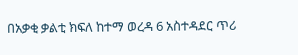በአቃቂ ቃልቲ ክፍለ ከተማ ወረዳ 6 አስተዳደር ጥሪ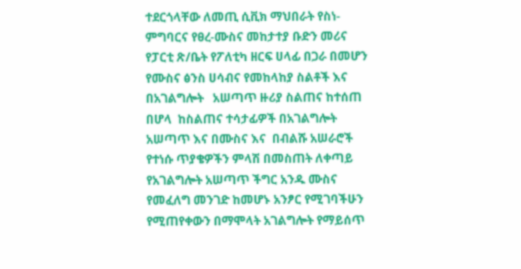ተደርጎላቸው ለመጢ ሲቪክ ማህበራት የስነ-ምግባርና የፀረ-ሙስና መከታተያ ቡድን መሪና የፓርቲ ጽ/ቤት የፖለቲካ ዘርፍ ሀላፊ በጋራ በመሆን የሙስና ፅንስ ሀሳብና የመከላከያ ስልቶች እና በአገልግሎት   አሠጣጥ ዙሪያ ስልጠና ከተሰጠ በሆላ  ከስልጠና ተሳታፊዎች በአገልግሎት አሠጣጥ እና በሙስና እና  በብልሹ አሠራሮች የተነሱ ጥያቄዎችን ምላሽ በመስጠት ለቀጣይ የአገልግሎት አሠጣጥ ችግር አንዱ ሙስና የመፈለግ መንገድ ከመሆኑ አንፆር የሚገባችሁን የሚጠየቀውን በማሞላት አገልግሎት የማይሰጥ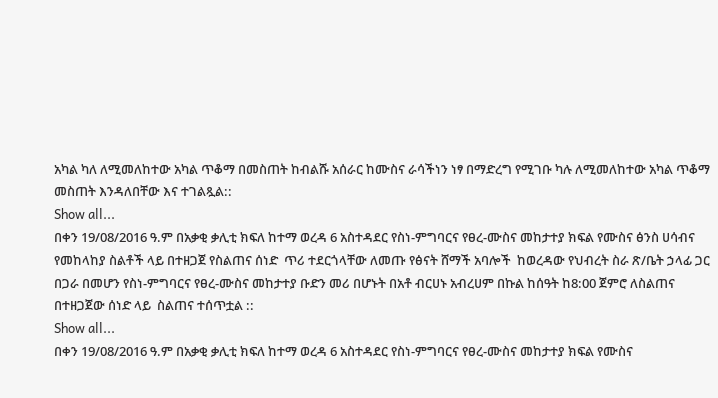አካል ካለ ለሚመለከተው አካል ጥቆማ በመስጠት ከብልሹ አሰራር ከሙስና ራሳችነን ነፃ በማድረግ የሚገቡ ካሉ ለሚመለከተው አካል ጥቆማ መስጠት እንዳለበቸው እና ተገልጿል::
Show all...
በቀን 19/08/2016 ዓ.ም በአቃቂ ቃሊቲ ክፍለ ከተማ ወረዳ 6 አስተዳደር የስነ-ምግባርና የፀረ-ሙስና መከታተያ ክፍል የሙስና ፅንስ ሀሳብና የመከላከያ ስልቶች ላይ በተዘጋጀ የስልጠና ሰነድ  ጥሪ ተደርጎላቸው ለመጡ የፅናት ሸማች አባሎች  ከወረዳው የህብረት ስራ ጽ/ቤት ኃላፊ ጋር በጋራ በመሆን የስነ-ምግባርና የፀረ-ሙስና መከታተያ ቡድን መሪ በሆኑት በአቶ ብርሀኑ አብረሀም በኩል ከሰዓት ከ8:00 ጀምሮ ለስልጠና በተዘጋጀው ሰነድ ላይ  ስልጠና ተሰጥቷል ::
Show all...
በቀን 19/08/2016 ዓ.ም በአቃቂ ቃሊቲ ክፍለ ከተማ ወረዳ 6 አስተዳደር የስነ-ምግባርና የፀረ-ሙስና መከታተያ ክፍል የሙስና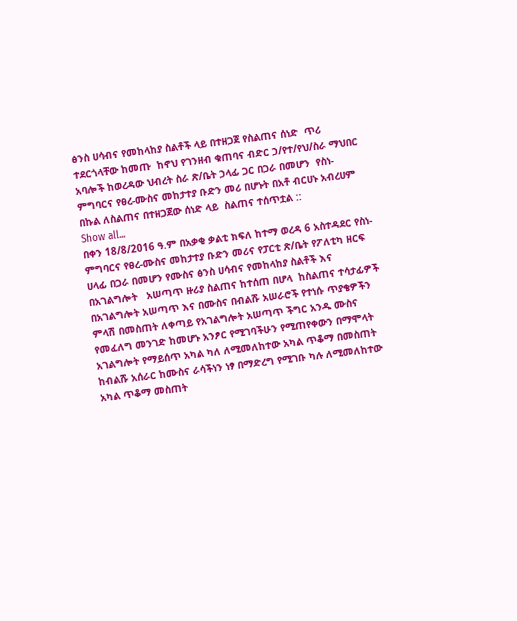ፅንስ ሀሳብና የመከላከያ ስልቶች ላይ በተዘጋጀ የስልጠና ሰነድ  ጥሪ ተደርጎላቸው ከመጡ  ከኖህ የገንዘብ ቁጠባና ብድር ኃ/የተ/የህ/ስራ ማህበር አባሎች ከወረዳው ህብረት ስራ ጽ/ቤት ኃላፊ ጋር በጋራ በመሆን  የስነ-ምግባርና የፀረ-ሙስና መከታተያ ቡድን መሪ በሆኑት በአቶ ብርሀኑ አብረሀም በኩል ለስልጠና በተዘጋጀው ሰነድ ላይ  ስልጠና ተሰጥቷል ::
Show all...
በቀን 18/8/2016 ዓ.ም በአቃቂ ቃልቲ ክፍለ ከተማ ወረዳ 6 አስተዳደር የስነ-ምግባርና የፀረ-ሙስና መከታተያ ቡድን መሪና የፓርቲ ጽ/ቤት የፖለቲካ ዘርፍ ሀላፊ በጋራ በመሆን የሙስና ፅንስ ሀሳብና የመከላከያ ስልቶች እና በአገልግሎት   አሠጣጥ ዙሪያ ስልጠና ከተሰጠ በሆላ  ከስልጠና ተሳታፊዎች በአገልግሎት አሠጣጥ እና በሙስና በብልሹ አሠራሮች የተነሱ ጥያቄዎችን ምላሽ በመስጠት ለቀጣይ የአገልግሎት አሠጣጥ ችግር አንዱ ሙስና የመፈለግ መንገድ ከመሆኑ አንፆር የሚገባችሁን የሚጠየቀውን በማሞላት አገልግሎት የማይሰጥ አካል ካለ ለሚመለከተው አካል ጥቆማ በመስጠት ከብልሹ አሰራር ከሙስና ራሳችነን ነፃ በማድረግ የሚገቡ ካሉ ለሚመለከተው አካል ጥቆማ መስጠት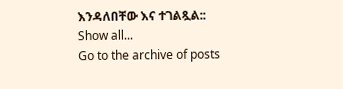እንዳለበቸው እና ተገልጿል::
Show all...
Go to the archive of posts